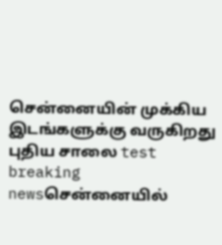சென்னையின் முக்கிய இடங்களுக்கு வருகிறது புதிய சாலை test breaking newsசென்னையில்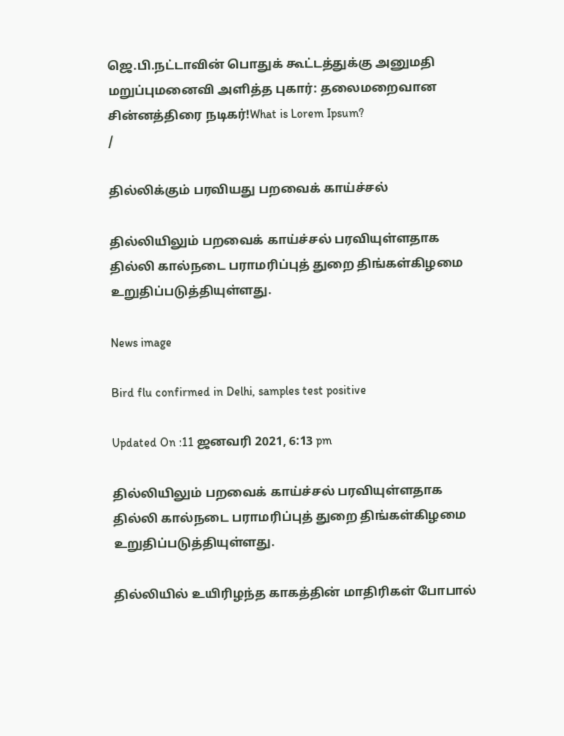ஜெ.பி.நட்டாவின் பொதுக் கூட்டத்துக்கு அனுமதி மறுப்புமனைவி அளித்த புகார்: தலைமறைவான சின்னத்திரை நடிகர்!What is Lorem Ipsum?
/

தில்லிக்கும் பரவியது பறவைக் காய்ச்சல்

தில்லியிலும் பறவைக் காய்ச்சல் பரவியுள்ளதாக தில்லி கால்நடை பராமரிப்புத் துறை திங்கள்கிழமை உறுதிப்படுத்தியுள்ளது.

News image

Bird flu confirmed in Delhi, samples test positive

Updated On :11 ஜனவரி 2021, 6:13 pm

தில்லியிலும் பறவைக் காய்ச்சல் பரவியுள்ளதாக தில்லி கால்நடை பராமரிப்புத் துறை திங்கள்கிழமை உறுதிப்படுத்தியுள்ளது.

தில்லியில் உயிரிழந்த காகத்தின் மாதிரிகள் போபால்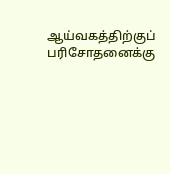ஆய்வகத்திற்குப் பரிசோதனைக்கு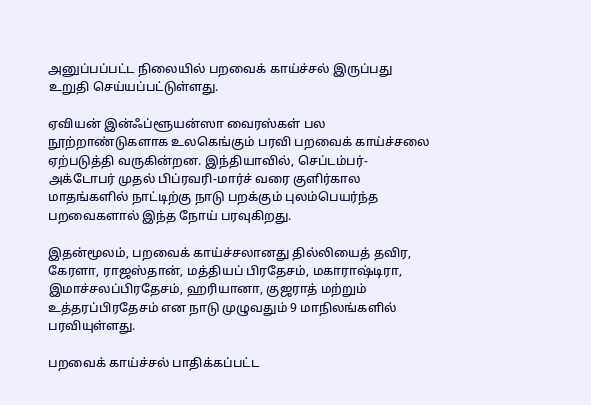அனுப்பப்பட்ட நிலையில் பறவைக் காய்ச்சல் இருப்பது உறுதி செய்யப்பட்டுள்ளது.

ஏவியன் இன்ஃப்ளூயன்ஸா வைரஸ்கள் பல நூற்றாண்டுகளாக உலகெங்கும் பரவி பறவைக் காய்ச்சலை ஏற்படுத்தி வருகின்றன. இந்தியாவில், செப்டம்பர்-அக்டோபர் முதல் பிப்ரவரி-மார்ச் வரை குளிர்கால மாதங்களில் நாட்டிற்கு நாடு பறக்கும் புலம்பெயர்ந்த பறவைகளால் இந்த நோய் பரவுகிறது.

இதன்மூலம், பறவைக் காய்ச்சலானது தில்லியைத் தவிர, கேரளா, ராஜஸ்தான், மத்தியப் பிரதேசம், மகாராஷ்டிரா, இமாச்சலப்பிரதேசம், ஹரியானா, குஜராத் மற்றும் உத்தரப்பிரதேசம் என நாடு முழுவதும் 9 மாநிலங்களில் பரவியுள்ளது.

பறவைக் காய்ச்சல் பாதிக்கப்பட்ட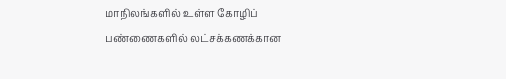மாநிலங்களில் உள்ள கோழிப் பண்ணைகளில் லட்சக்கணக்கான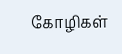கோழிகள்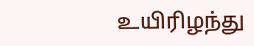உயிரிழந்து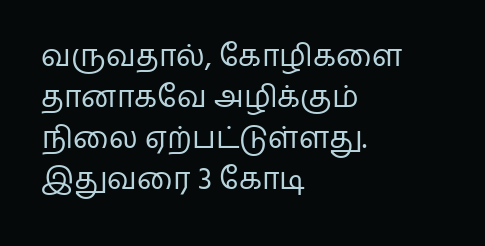வருவதால், கோழிகளை தானாகவே அழிக்கும் நிலை ஏற்பட்டுள்ளது. இதுவரை 3 கோடி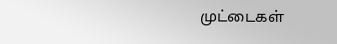முட்டைகள்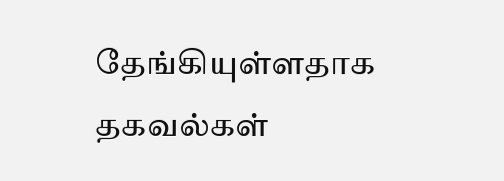தேங்கியுள்ளதாக தகவல்கள்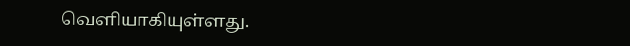வெளியாகியுள்ளது.